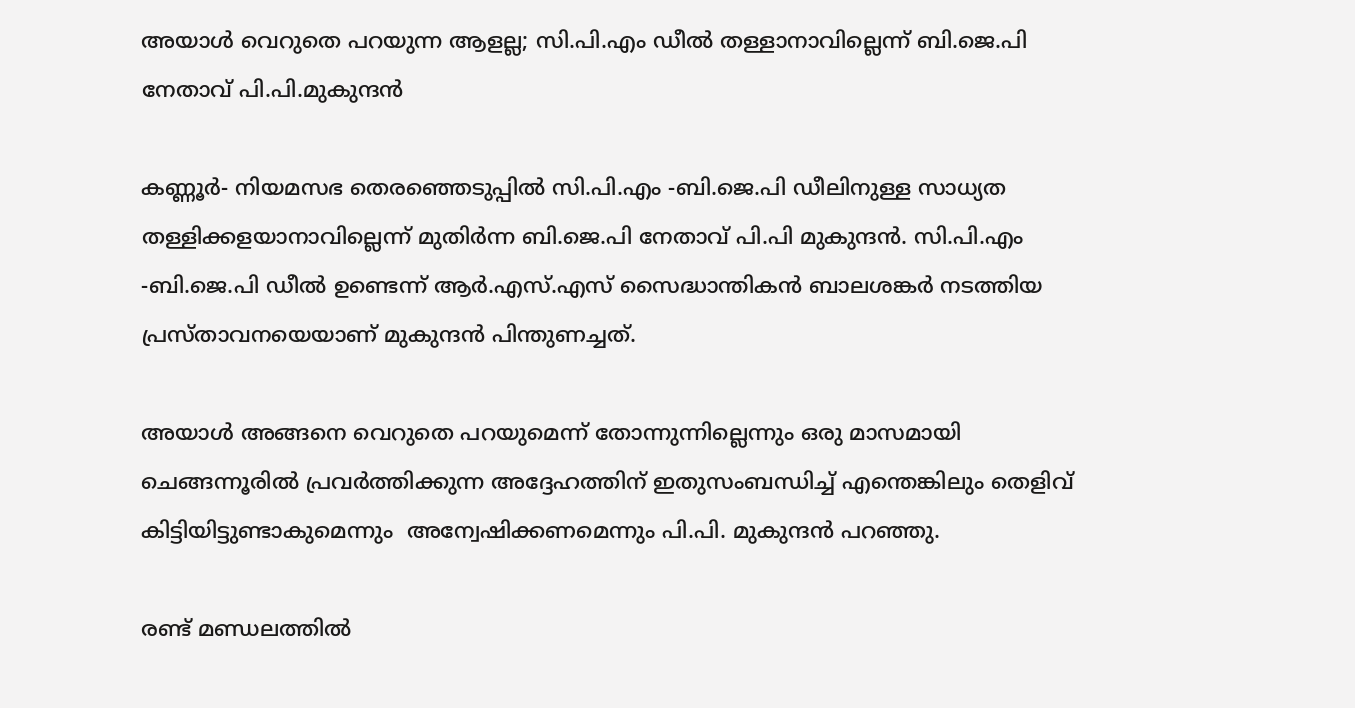അയാള്‍ വെറുതെ പറയുന്ന ആളല്ല; സി.പി.എം ഡീല്‍ തള്ളാനാവില്ലെന്ന് ബി.ജെ.പി നേതാവ് പി.പി.മുകുന്ദന്‍

കണ്ണൂർ- നിയമസഭ തെരഞ്ഞെടുപ്പിൽ സി.പി.എം -ബി.ജെ.പി ഡീലിനുള്ള സാധ്യത തള്ളിക്കളയാനാവില്ലെന്ന് മുതിർന്ന ബി.ജെ.പി നേതാവ് പി.പി മുകുന്ദൻ. സി.പി.എം -ബി.ജെ.പി ഡീൽ ഉണ്ടെന്ന് ആർ.എസ്.എസ് സൈദ്ധാന്തികൻ ബാലശങ്കർ നടത്തിയ പ്രസ്താവനയെയാണ് മുകുന്ദന്‍ പിന്തുണച്ചത്.

അയാൾ അങ്ങനെ വെറുതെ പറയുമെന്ന് തോന്നുന്നില്ലെന്നും ഒരു മാസമായി ചെങ്ങന്നൂരിൽ പ്രവർത്തിക്കുന്ന അദ്ദേഹത്തിന് ഇതുസംബന്ധിച്ച് എന്തെങ്കിലും തെളിവ് കിട്ടിയിട്ടുണ്ടാകുമെന്നും  അന്വേഷിക്കണമെന്നും പി.പി. മുകുന്ദൻ പറഞ്ഞു.

രണ്ട് മണ്ഡലത്തിൽ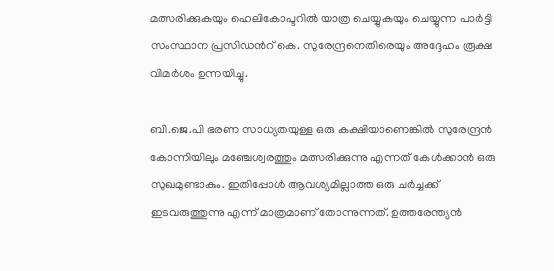മത്സരിക്കുകയും ഹെലികോപ്ടറിൽ യാത്ര ചെയ്യുകയും ചെയ്യുന്ന പാർട്ടി സംസ്ഥാന പ്രസിഡന്‍റ് കെ. സുരേന്ദ്രനെതിരെയും അദ്ദേഹം രൂക്ഷ വിമർശം ഉന്നയിച്ചു.

ബി.ജെ.പി ഭരണ സാധ്യതയുള്ള ഒരു കക്ഷിയാണെങ്കിൽ സുരേന്ദ്രൻ കോന്നിയിലും മഞ്ചേശ്വരത്തും മത്സരിക്കുന്നു എന്നത് കേൾക്കാൻ ഒരു സുഖമുണ്ടാകും. ഇതിപ്പോൾ ആവശ്യമില്ലാത്ത ഒരു ചർച്ചക്ക് ഇടവരുത്തുന്നു എന്ന് മാത്രമാണ് തോന്നുന്നത്. ഉത്തരേന്ത്യൻ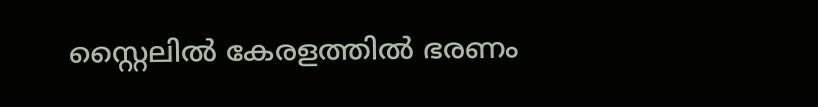സ്റ്റൈലിൽ കേരളത്തിൽ ഭരണം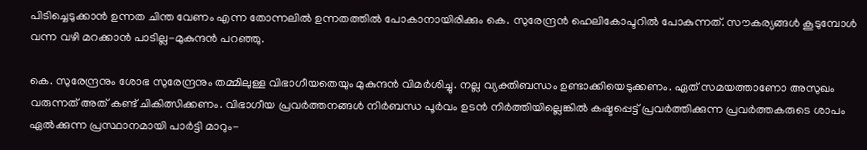പിടിച്ചെടുക്കാൻ ഉന്നത ചിന്ത വേണം എന്ന തോന്നലിൽ ഉന്നതത്തിൽ പോകാനായിരിക്കും കെ. സുരേന്ദ്രൻ ഹെലികോപ്ടറിൽ പോകുന്നത്. സൗകര്യങ്ങൾ കൂടുമ്പോൾ വന്ന വഴി മറക്കാൻ പാടില്ല-മുകുന്ദൻ പറഞ്ഞു.

കെ. സുരേന്ദ്രനും ശോഭ സുരേന്ദ്രനും തമ്മിലുള്ള വിഭാഗീയതെയും മുകുന്ദൻ വിമർശിച്ചു. നല്ല വ്യക്തിബന്ധം ഉണ്ടാക്കിയെടുക്കണം. ഏത് സമയത്താണോ അസുഖം വരുന്നത് അത് കണ്ട് ചികിത്സിക്കണം. വിഭാഗീയ പ്രവർത്തനങ്ങൾ നിർബന്ധ പൂർവം ഉടൻ നിർത്തിയില്ലെങ്കിൽ കഷ്ടപ്പെട്ട് പ്രവർത്തിക്കുന്ന പ്രവർത്തകരുടെ ശാപം ഏൽക്കുന്ന പ്രസ്ഥാനമായി പാർട്ടി മാറും-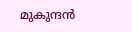മുകുന്ദന്‍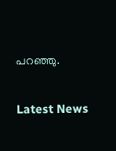പറഞ്ഞു.

Latest News